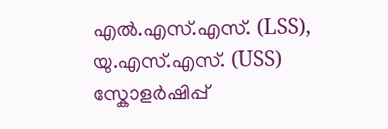എൽ.എസ്.എസ്. (LSS), യു.എസ്.എസ്. (USS) സ്കോളർഷിപ്പ്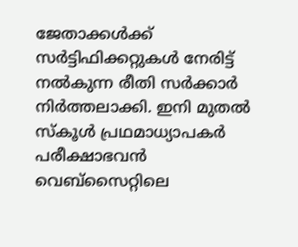ജേതാക്കൾക്ക് സർട്ടിഫിക്കറ്റുകൾ നേരിട്ട് നൽകുന്ന രീതി സർക്കാർ നിർത്തലാക്കി. ഇനി മുതൽ സ്കൂൾ പ്രഥമാധ്യാപകർ പരീക്ഷാഭവൻ വെബ്സൈറ്റിലെ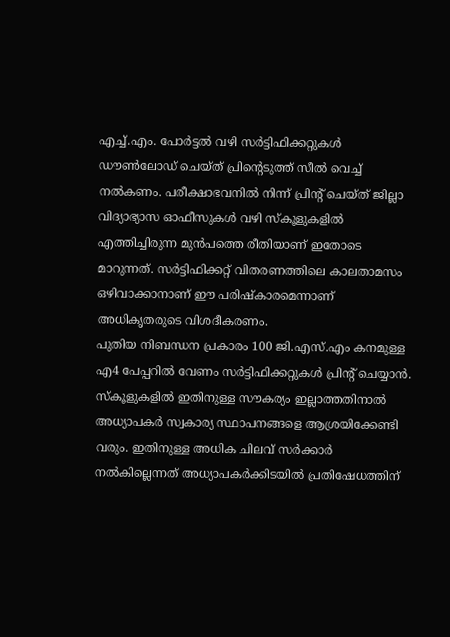എച്ച്.എം. പോർട്ടൽ വഴി സർട്ടിഫിക്കറ്റുകൾ ഡൗൺലോഡ് ചെയ്ത് പ്രിന്റെടുത്ത് സീൽ വെച്ച് നൽകണം. പരീക്ഷാഭവനിൽ നിന്ന് പ്രിന്റ് ചെയ്ത് ജില്ലാ വിദ്യാഭ്യാസ ഓഫീസുകൾ വഴി സ്കൂളുകളിൽ എത്തിച്ചിരുന്ന മുൻപത്തെ രീതിയാണ് ഇതോടെ മാറുന്നത്. സർട്ടിഫിക്കറ്റ് വിതരണത്തിലെ കാലതാമസം ഒഴിവാക്കാനാണ് ഈ പരിഷ്കാരമെന്നാണ് അധികൃതരുടെ വിശദീകരണം.
പുതിയ നിബന്ധന പ്രകാരം 100 ജി.എസ്.എം കനമുള്ള എ4 പേപ്പറിൽ വേണം സർട്ടിഫിക്കറ്റുകൾ പ്രിന്റ് ചെയ്യാൻ. സ്കൂളുകളിൽ ഇതിനുള്ള സൗകര്യം ഇല്ലാത്തതിനാൽ അധ്യാപകർ സ്വകാര്യ സ്ഥാപനങ്ങളെ ആശ്രയിക്കേണ്ടി വരും. ഇതിനുള്ള അധിക ചിലവ് സർക്കാർ നൽകില്ലെന്നത് അധ്യാപകർക്കിടയിൽ പ്രതിഷേധത്തിന്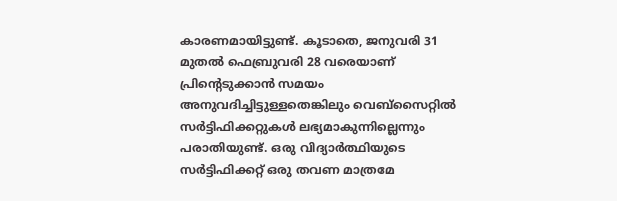കാരണമായിട്ടുണ്ട്. കൂടാതെ, ജനുവരി 31 മുതൽ ഫെബ്രുവരി 28 വരെയാണ് പ്രിന്റെടുക്കാൻ സമയം അനുവദിച്ചിട്ടുള്ളതെങ്കിലും വെബ്സൈറ്റിൽ സർട്ടിഫിക്കറ്റുകൾ ലഭ്യമാകുന്നില്ലെന്നും പരാതിയുണ്ട്. ഒരു വിദ്യാർത്ഥിയുടെ സർട്ടിഫിക്കറ്റ് ഒരു തവണ മാത്രമേ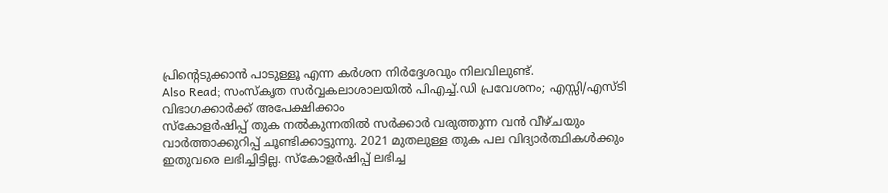പ്രിന്റെടുക്കാൻ പാടുള്ളൂ എന്ന കർശന നിർദ്ദേശവും നിലവിലുണ്ട്.
Also Read; സംസ്കൃത സർവ്വകലാശാലയിൽ പിഎച്ച്.ഡി പ്രവേശനം; എസ്സി/എസ്ടി വിഭാഗക്കാർക്ക് അപേക്ഷിക്കാം
സ്കോളർഷിപ്പ് തുക നൽകുന്നതിൽ സർക്കാർ വരുത്തുന്ന വൻ വീഴ്ചയും വാർത്താക്കുറിപ്പ് ചൂണ്ടിക്കാട്ടുന്നു. 2021 മുതലുള്ള തുക പല വിദ്യാർത്ഥികൾക്കും ഇതുവരെ ലഭിച്ചിട്ടില്ല. സ്കോളർഷിപ്പ് ലഭിച്ച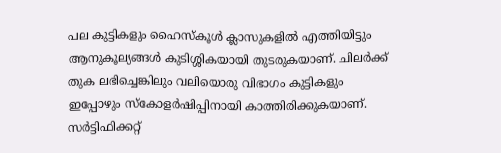പല കുട്ടികളും ഹൈസ്കൂൾ ക്ലാസുകളിൽ എത്തിയിട്ടും ആനുകൂല്യങ്ങൾ കുടിശ്ശികയായി തുടരുകയാണ്. ചിലർക്ക് തുക ലഭിച്ചെങ്കിലും വലിയൊരു വിഭാഗം കുട്ടികളും ഇപ്പോഴും സ്കോളർഷിപ്പിനായി കാത്തിരിക്കുകയാണ്. സർട്ടിഫിക്കറ്റ്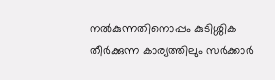നൽകുന്നതിനൊപ്പം കുടിശ്ശിക തീർക്കുന്ന കാര്യത്തിലും സർക്കാർ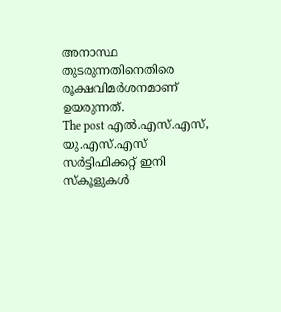അനാസ്ഥ തുടരുന്നതിനെതിരെ രൂക്ഷവിമർശനമാണ് ഉയരുന്നത്.
The post എൽ.എസ്.എസ്, യു.എസ്.എസ് സർട്ടിഫിക്കറ്റ് ഇനി സ്കൂളുകൾ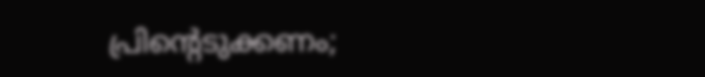പ്രിന്റെടുക്കണം;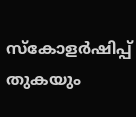സ്കോളർഷിപ്പ് തുകയും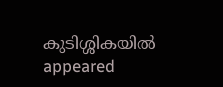കുടിശ്ശികയിൽ appeared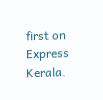first on Express Kerala.